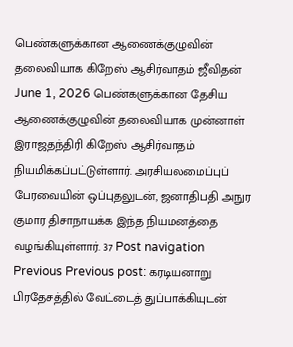பெண்களுக்கான ஆணைக்குழுவின் தலைவியாக கிறேஸ் ஆசிர்வாதம் ஜீவிதன் June 1, 2026 பெண்களுக்கான தேசிய ஆணைக்குழுவின் தலைவியாக முன்னாள் இராஜதந்திரி கிறேஸ் ஆசிர்வாதம் நியமிக்கப்பட்டுள்ளார். அரசியலமைப்புப் பேரவையின் ஒப்புதலுடன், ஜனாதிபதி அநுர குமார திசாநாயக்க இந்த நியமனத்தை வழங்கியுள்ளார். 37 Post navigation Previous Previous post: கரடியனாறு பிரதேசத்தில் வேட்டைத் துப்பாக்கியுடன்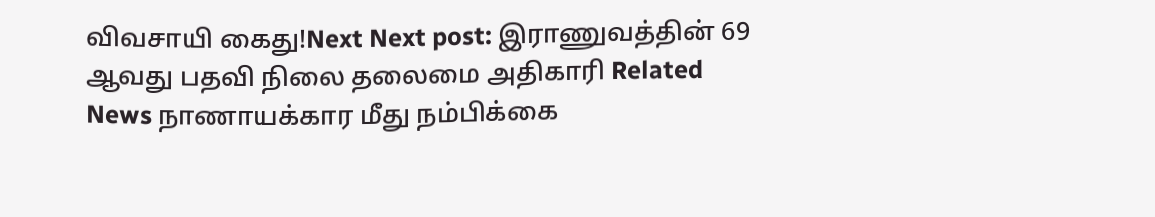விவசாயி கைது!Next Next post: இராணுவத்தின் 69 ஆவது பதவி நிலை தலைமை அதிகாரி Related News நாணாயக்கார மீது நம்பிக்கை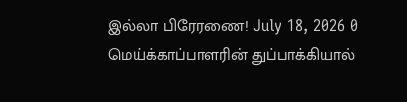இல்லா பிரேரணை! July 18, 2026 0 மெய்க்காப்பாளரின் துப்பாக்கியால்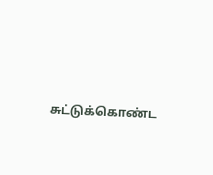சுட்டுக்கொண்ட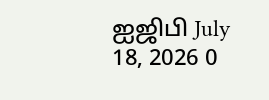ஐஜிபி July 18, 2026 0